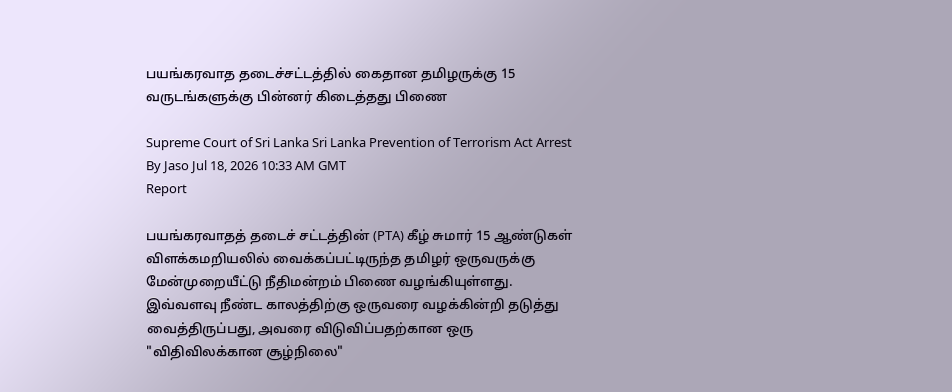பயங்கரவாத தடைச்சட்டத்தில் கைதான தமிழருக்கு 15 வருடங்களுக்கு பின்னர் கிடைத்தது பிணை

Supreme Court of Sri Lanka Sri Lanka Prevention of Terrorism Act Arrest
By Jaso Jul 18, 2026 10:33 AM GMT
Report

பயங்கரவாதத் தடைச் சட்டத்தின் (PTA) கீழ் சுமார் 15 ஆண்டுகள் விளக்கமறியலில் வைக்கப்பட்டிருந்த தமிழர் ஒருவருக்கு மேன்முறையீட்டு நீதிமன்றம் பிணை வழங்கியுள்ளது. இவ்வளவு நீண்ட காலத்திற்கு ஒருவரை வழக்கின்றி தடுத்து வைத்திருப்பது, அவரை விடுவிப்பதற்கான ஒரு "விதிவிலக்கான சூழ்நிலை"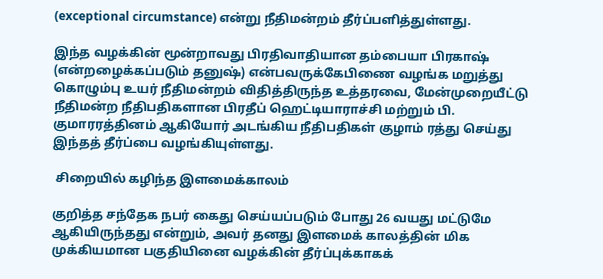(exceptional circumstance) என்று நீதிமன்றம் தீர்ப்பளித்துள்ளது.

இந்த வழக்கின் மூன்றாவது பிரதிவாதியான தம்பையா பிரகாஷ் (என்றழைக்கப்படும் தனுஷ்) என்பவருக்கேபிணை வழங்க மறுத்து கொழும்பு உயர் நீதிமன்றம் விதித்திருந்த உத்தரவை, மேன்முறையீட்டு நீதிமன்ற நீதிபதிகளான பிரதீப் ஹெட்டியாராச்சி மற்றும் பி. குமாரரத்தினம் ஆகியோர் அடங்கிய நீதிபதிகள் குழாம் ரத்து செய்து இந்தத் தீர்ப்பை வழங்கியுள்ளது.

 சிறையில் கழிந்த இளமைக்காலம்

குறித்த சந்தேக நபர் கைது செய்யப்படும் போது 26 வயது மட்டுமே ஆகியிருந்தது என்றும், அவர் தனது இளமைக் காலத்தின் மிக முக்கியமான பகுதியினை வழக்கின் தீர்ப்புக்காகக்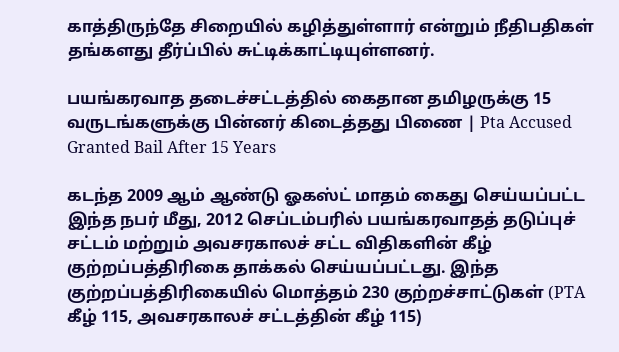காத்திருந்தே சிறையில் கழித்துள்ளார் என்றும் நீதிபதிகள் தங்களது தீர்ப்பில் சுட்டிக்காட்டியுள்ளனர்.

பயங்கரவாத தடைச்சட்டத்தில் கைதான தமிழருக்கு 15 வருடங்களுக்கு பின்னர் கிடைத்தது பிணை | Pta Accused Granted Bail After 15 Years

கடந்த 2009 ஆம் ஆண்டு ஓகஸ்ட் மாதம் கைது செய்யப்பட்ட இந்த நபர் மீது, 2012 செப்டம்பரில் பயங்கரவாதத் தடுப்புச் சட்டம் மற்றும் அவசரகாலச் சட்ட விதிகளின் கீழ் குற்றப்பத்திரிகை தாக்கல் செய்யப்பட்டது. இந்த குற்றப்பத்திரிகையில் மொத்தம் 230 குற்றச்சாட்டுகள் (PTA கீழ் 115, அவசரகாலச் சட்டத்தின் கீழ் 115)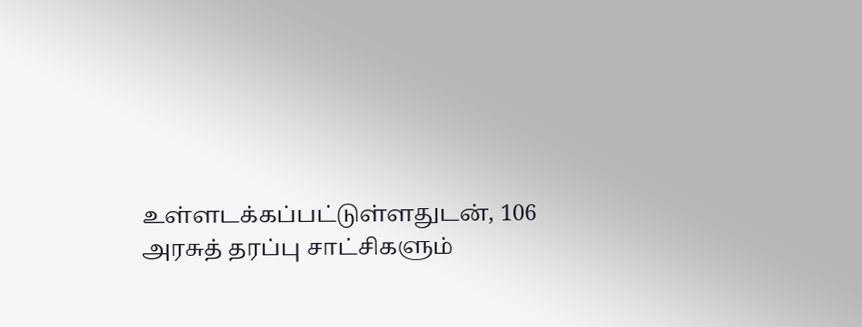உள்ளடக்கப்பட்டுள்ளதுடன், 106 அரசுத் தரப்பு சாட்சிகளும்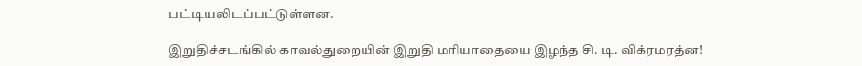பட்டியலிடப்பட்டுள்ளன.

இறுதிச்சடங்கில் காவல்துறையின் இறுதி மரியாதையை இழந்த சி. டி. விக்ரமரத்ன!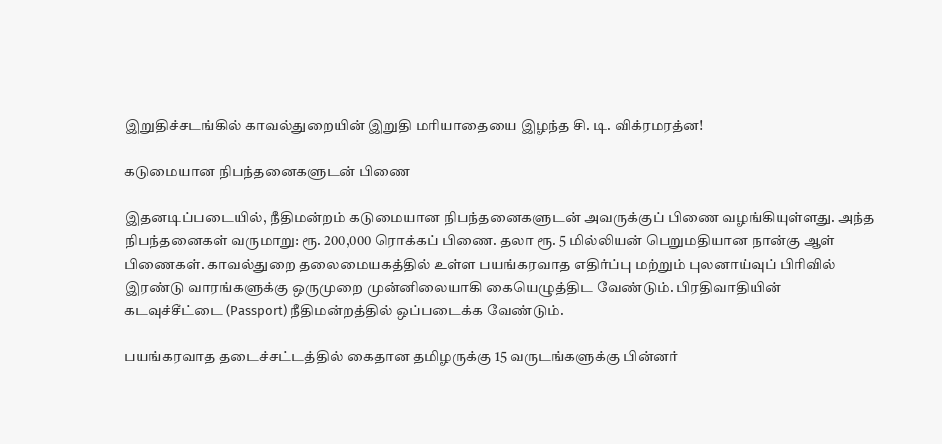இறுதிச்சடங்கில் காவல்துறையின் இறுதி மரியாதையை இழந்த சி. டி. விக்ரமரத்ன!

கடுமையான நிபந்தனைகளுடன் பிணை

இதனடிப்படையில், நீதிமன்றம் கடுமையான நிபந்தனைகளுடன் அவருக்குப் பிணை வழங்கியுள்ளது. அந்த நிபந்தனைகள் வருமாறு: ரூ. 200,000 ரொக்கப் பிணை. தலா ரூ. 5 மில்லியன் பெறுமதியான நான்கு ஆள் பிணைகள். காவல்துறை தலைமையகத்தில் உள்ள பயங்கரவாத எதிர்ப்பு மற்றும் புலனாய்வுப் பிரிவில் இரண்டு வாரங்களுக்கு ஒருமுறை முன்னிலையாகி கையெழுத்திட வேண்டும். பிரதிவாதியின் கடவுச்சீட்டை (Passport) நீதிமன்றத்தில் ஒப்படைக்க வேண்டும்.

பயங்கரவாத தடைச்சட்டத்தில் கைதான தமிழருக்கு 15 வருடங்களுக்கு பின்னர்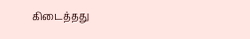கிடைத்தது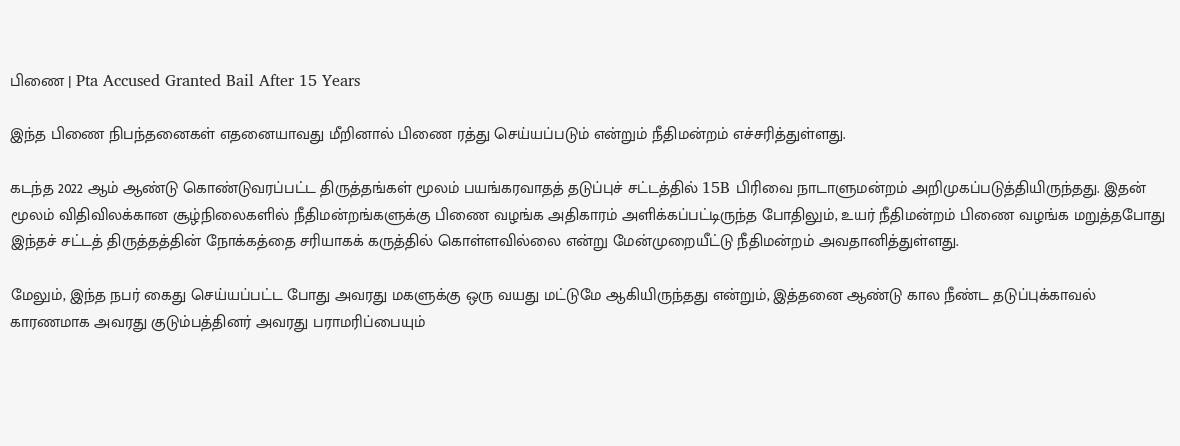பிணை | Pta Accused Granted Bail After 15 Years

இந்த பிணை நிபந்தனைகள் எதனையாவது மீறினால் பிணை ரத்து செய்யப்படும் என்றும் நீதிமன்றம் எச்சரித்துள்ளது.

கடந்த 2022 ஆம் ஆண்டு கொண்டுவரப்பட்ட திருத்தங்கள் மூலம் பயங்கரவாதத் தடுப்புச் சட்டத்தில் 15B பிரிவை நாடாளுமன்றம் அறிமுகப்படுத்தியிருந்தது. இதன் மூலம் விதிவிலக்கான சூழ்நிலைகளில் நீதிமன்றங்களுக்கு பிணை வழங்க அதிகாரம் அளிக்கப்பட்டிருந்த போதிலும், உயர் நீதிமன்றம் பிணை வழங்க மறுத்தபோது இந்தச் சட்டத் திருத்தத்தின் நோக்கத்தை சரியாகக் கருத்தில் கொள்ளவில்லை என்று மேன்முறையீட்டு நீதிமன்றம் அவதானித்துள்ளது.

மேலும், இந்த நபர் கைது செய்யப்பட்ட போது அவரது மகளுக்கு ஒரு வயது மட்டுமே ஆகியிருந்தது என்றும், இத்தனை ஆண்டு கால நீண்ட தடுப்புக்காவல் காரணமாக அவரது குடும்பத்தினர் அவரது பராமரிப்பையும்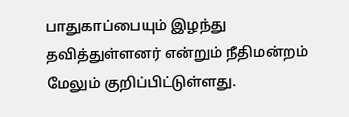பாதுகாப்பையும் இழந்து தவித்துள்ளனர் என்றும் நீதிமன்றம் மேலும் குறிப்பிட்டுள்ளது.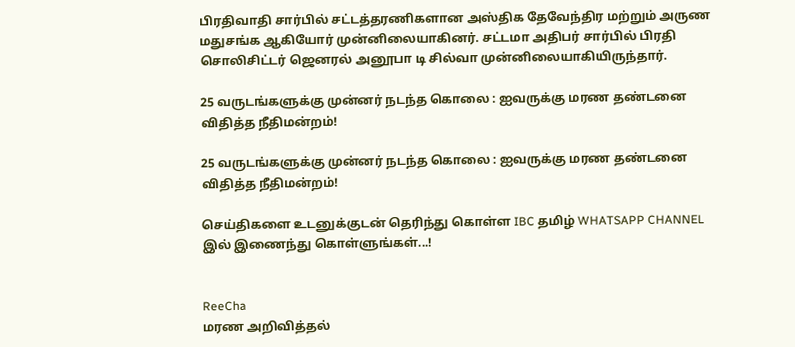பிரதிவாதி சார்பில் சட்டத்தரணிகளான அஸ்திக தேவேந்திர மற்றும் அருண மதுசங்க ஆகியோர் முன்னிலையாகினர். சட்டமா அதிபர் சார்பில் பிரதி சொலிசிட்டர் ஜெனரல் அனூபா டி சில்வா முன்னிலையாகியிருந்தார்.

25 வருடங்களுக்கு முன்னர் நடந்த கொலை : ஐவருக்கு மரண தண்டனை விதித்த நீதிமன்றம்!

25 வருடங்களுக்கு முன்னர் நடந்த கொலை : ஐவருக்கு மரண தண்டனை விதித்த நீதிமன்றம்!

செய்திகளை உடனுக்குடன் தெரிந்து கொள்ள IBC தமிழ் WHATSAPP CHANNEL இல் இணைந்து கொள்ளுங்கள்...!


ReeCha
மரண அறிவித்தல்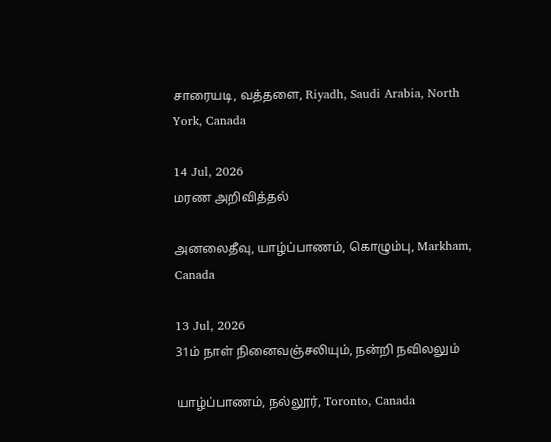சாரையடி, வத்தளை, Riyadh, Saudi Arabia, North York, Canada

14 Jul, 2026
மரண அறிவித்தல்

அனலைதீவு, யாழ்ப்பாணம், கொழும்பு, Markham, Canada

13 Jul, 2026
31ம் நாள் நினைவஞ்சலியும், நன்றி நவிலலும்

யாழ்ப்பாணம், நல்லூர், Toronto, Canada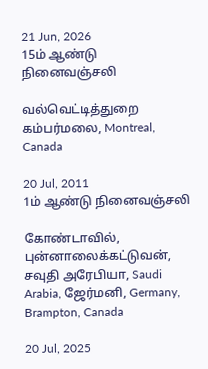21 Jun, 2026
15ம் ஆண்டு நினைவஞ்சலி

வல்வெட்டித்துறை கம்பர்மலை, Montreal, Canada

20 Jul, 2011
1ம் ஆண்டு நினைவஞ்சலி

கோண்டாவில், புன்னாலைக்கட்டுவன், சவுதி அரேபியா, Saudi Arabia, ஜேர்மனி, Germany, Brampton, Canada

20 Jul, 2025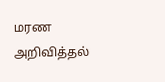மரண அறிவித்தல்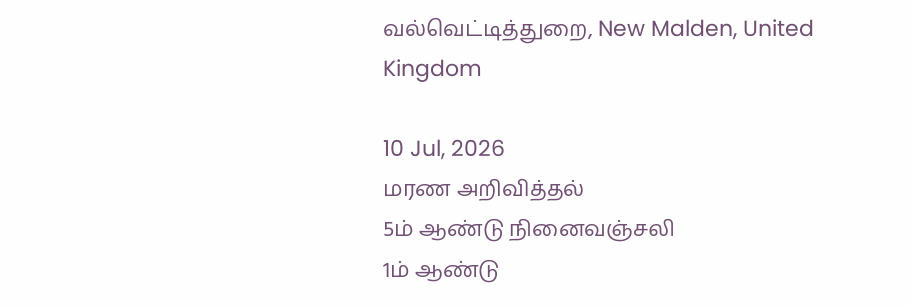வல்வெட்டித்துறை, New Malden, United Kingdom

10 Jul, 2026
மரண அறிவித்தல்
5ம் ஆண்டு நினைவஞ்சலி
1ம் ஆண்டு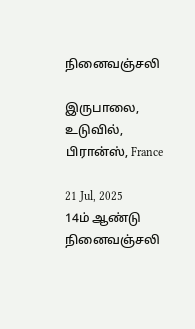நினைவஞ்சலி

இருபாலை, உடுவில், பிரான்ஸ், France

21 Jul, 2025
14ம் ஆண்டு நினைவஞ்சலி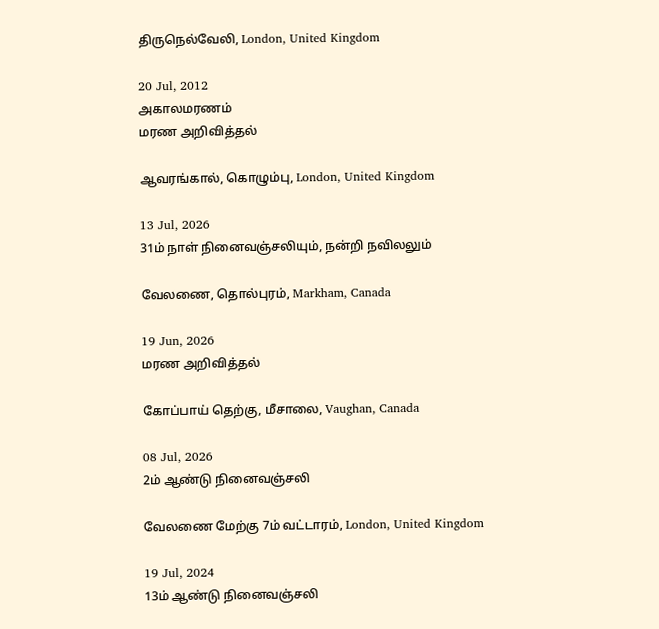திருநெல்வேலி, London, United Kingdom

20 Jul, 2012
அகாலமரணம்
மரண அறிவித்தல்

ஆவரங்கால், கொழும்பு, London, United Kingdom

13 Jul, 2026
31ம் நாள் நினைவஞ்சலியும், நன்றி நவிலலும்

வேலணை, தொல்புரம், Markham, Canada

19 Jun, 2026
மரண அறிவித்தல்

கோப்பாய் தெற்கு, மீசாலை, Vaughan, Canada

08 Jul, 2026
2ம் ஆண்டு நினைவஞ்சலி

வேலணை மேற்கு 7ம் வட்டாரம், London, United Kingdom

19 Jul, 2024
13ம் ஆண்டு நினைவஞ்சலி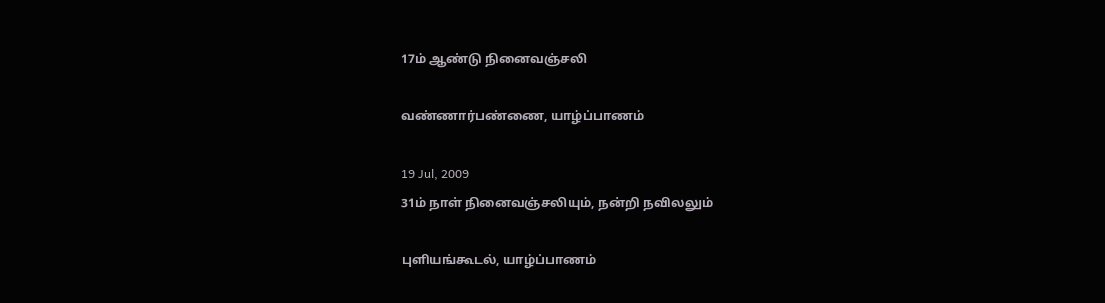17ம் ஆண்டு நினைவஞ்சலி

வண்ணார்பண்ணை, யாழ்ப்பாணம்

19 Jul, 2009
31ம் நாள் நினைவஞ்சலியும், நன்றி நவிலலும்

புளியங்கூடல், யாழ்ப்பாணம்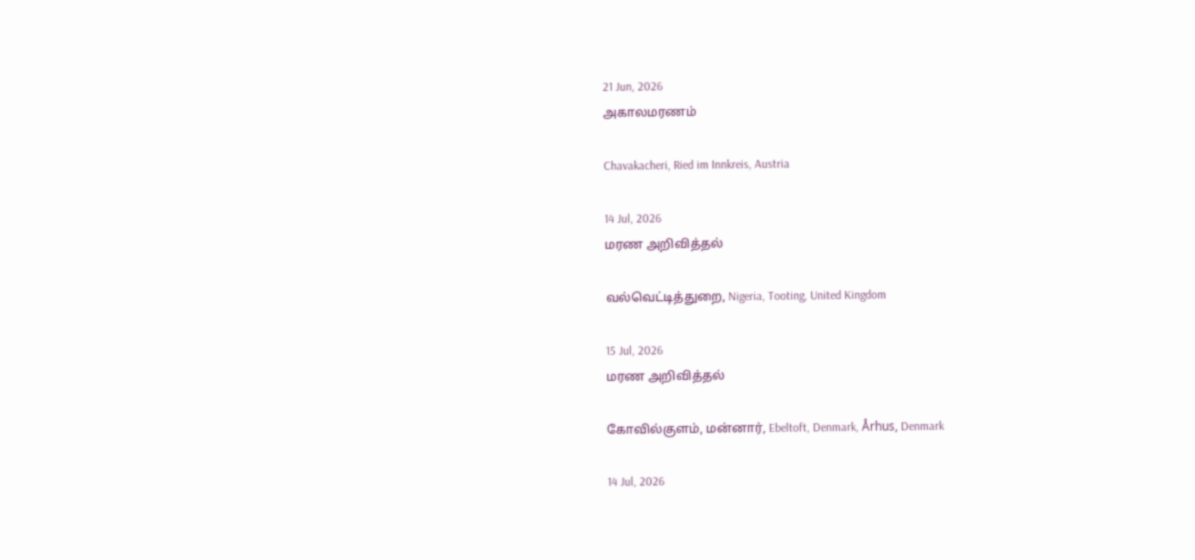21 Jun, 2026
அகாலமரணம்

Chavakacheri, Ried im Innkreis, Austria

14 Jul, 2026
மரண அறிவித்தல்

வல்வெட்டித்துறை, Nigeria, Tooting, United Kingdom

15 Jul, 2026
மரண அறிவித்தல்

கோவில்குளம், மன்னார், Ebeltoft, Denmark, Århus, Denmark

14 Jul, 2026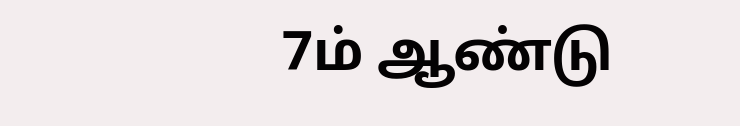7ம் ஆண்டு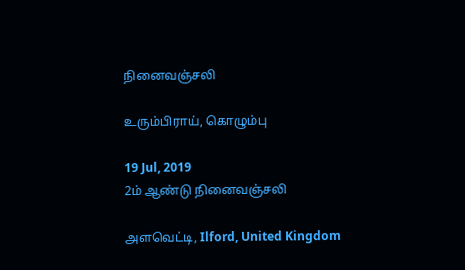நினைவஞ்சலி

உரும்பிராய், கொழும்பு

19 Jul, 2019
2ம் ஆண்டு நினைவஞ்சலி

அளவெட்டி, Ilford, United Kingdom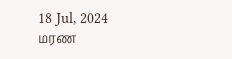18 Jul, 2024
மரண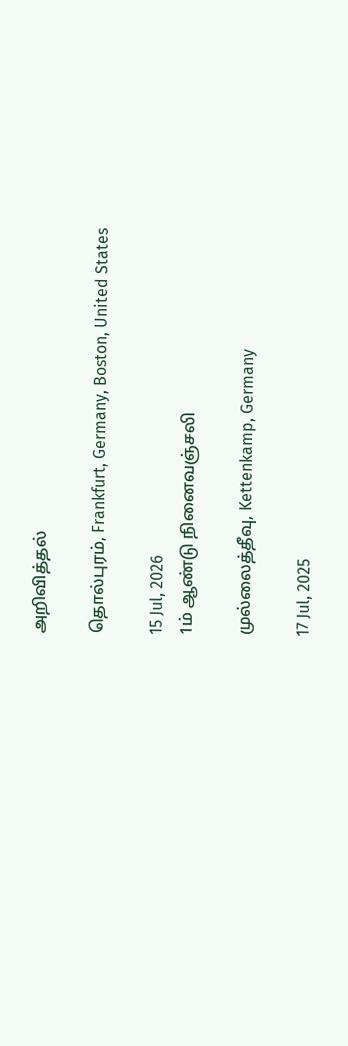அறிவித்தல்

தொல்புரம், Frankfurt, Germany, Boston, United States

15 Jul, 2026
1ம் ஆண்டு நினைவஞ்சலி

முல்லைத்தீவு, Kettenkamp, Germany

17 Jul, 2025